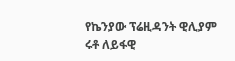የኬንያው ፕሬዚዳንት ዊሊያም ሩቶ ለይፋዊ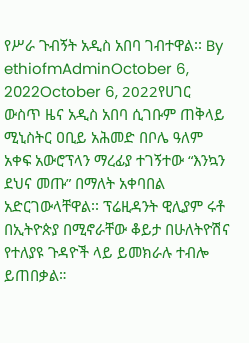የሥራ ጉብኝት አዲስ አበባ ገብተዋል፡፡ By ethiofmAdminOctober 6, 2022October 6, 2022የሀገር ውስጥ ዜና አዲስ አበባ ሲገቡም ጠቅላይ ሚኒስትር ዐቢይ አሕመድ በቦሌ ዓለም አቀፍ አውሮፕላን ማረፊያ ተገኝተው “እንኳን ደህና መጡ” በማለት አቀባበል አድርገውላቸዋል፡፡ ፕሬዚዳንት ዊሊያም ሩቶ በኢትዮጵያ በሚኖራቸው ቆይታ በሁለትዮሽና የተለያዩ ጉዳዮች ላይ ይመክራሉ ተብሎ ይጠበቃል።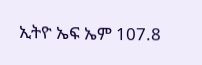ኢትዮ ኤፍ ኤም 107.8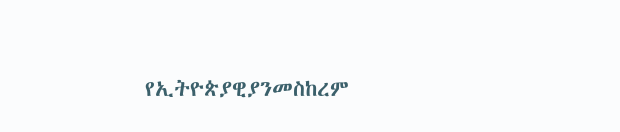የኢትዮጵያዊያንመስከረም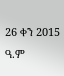26 ቀን 2015 ዓ.ም